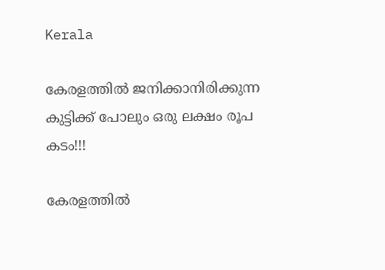Kerala

കേരളത്തിൽ ജനിക്കാനിരിക്കുന്ന കുട്ടിക്ക് പോലും ഒരു ലക്ഷം രൂപ കടം!!!

കേരളത്തിൽ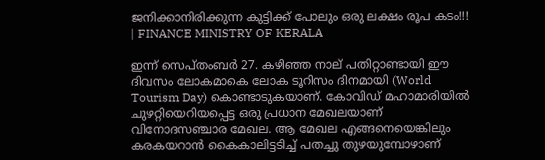ജനിക്കാനിരിക്കുന്ന കുട്ടിക്ക് പോലും ഒരു ലക്ഷം രൂപ കടം!!! | FINANCE MINISTRY OF KERALA

ഇന്ന്‌ സെപ്തംബർ 27. കഴിഞ്ഞ നാല് പതിറ്റാണ്ടായി ഈ ദിവസം ലോകമാകെ ലോക ടൂറിസം ദിനമായി (World Tourism Day) കൊണ്ടാടുകയാണ്. കോവിഡ് മഹാമാരിയിൽ ചുഴറ്റിയെറിയപ്പെട്ട ഒരു പ്രധാന മേഖലയാണ് വിനോദസഞ്ചാര മേഖല. ആ മേഖല എങ്ങനെയെങ്കിലും കരകയറാൻ കൈകാലിട്ടടിച്ച് പതച്ചു തുഴയുമ്പോഴാണ്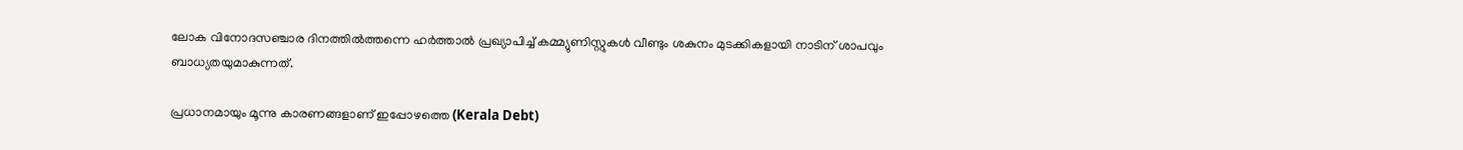ലോക വിനോദസഞ്ചാര ദിനത്തിൽത്തന്നെ ഹർത്താൽ പ്രഖ്യാപിച്ച് കമ്മ്യുണിസ്റ്റുകൾ വീണ്ടും ശകുനം മുടക്കികളായി നാടിന് ശാപവും ബാധ്യതയുമാകുന്നത്.

പ്രധാനമായും മൂന്നു കാരണങ്ങളാണ് ഇപ്പോഴത്തെ (Kerala Debt)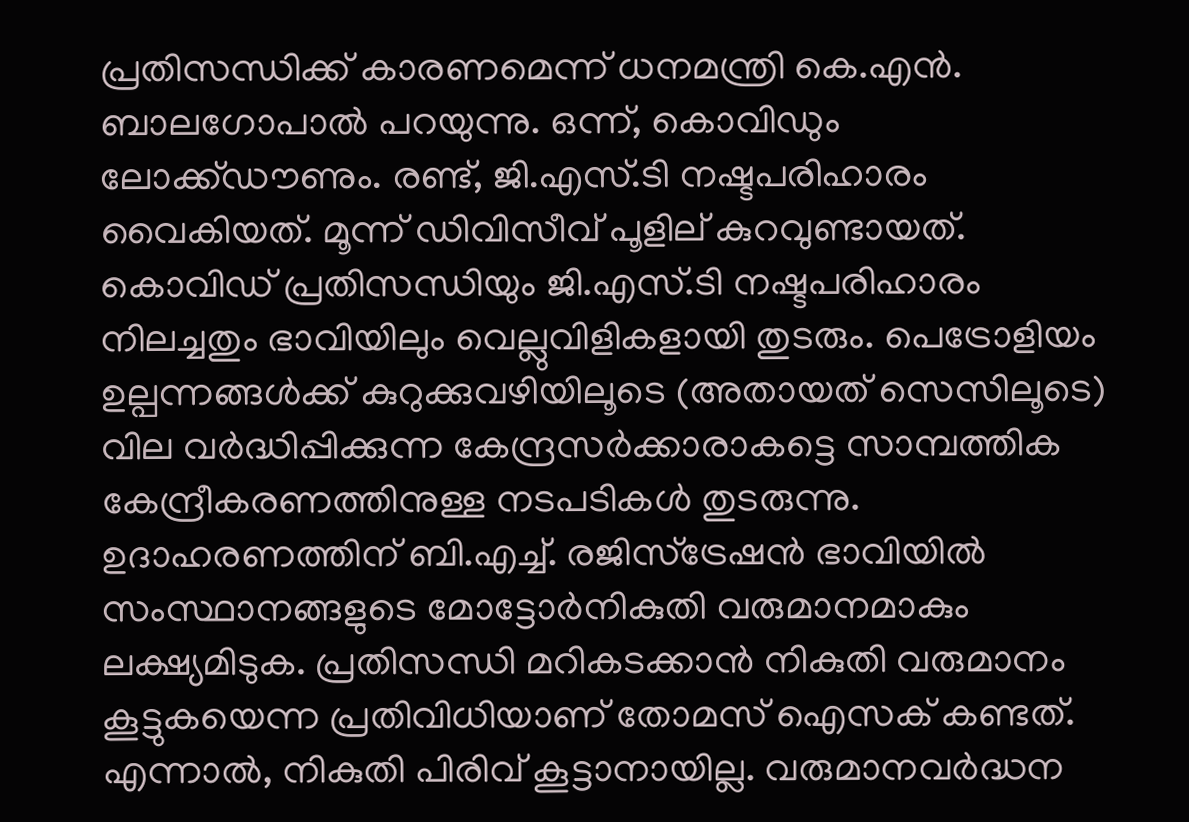പ്രതിസന്ധിക്ക് കാരണമെന്ന് ധനമന്ത്രി കെ.എന്‍. ബാലഗോപാല്‍ പറയുന്നു. ഒന്ന്, കൊവിഡും ലോക്ക്ഡൗണും. രണ്ട്, ജി.എസ്.ടി നഷ്ടപരിഹാരം വൈകിയത്. മൂന്ന് ഡിവിസീവ് പൂളില് കുറവുണ്ടായത്. കൊവിഡ് പ്രതിസന്ധിയും ജി.എസ്.ടി നഷ്ടപരിഹാരം നിലച്ചതും ഭാവിയിലും വെല്ലുവിളികളായി തുടരും. പെട്രോളിയം ഉല്പന്നങ്ങള്‍ക്ക് കുറുക്കുവഴിയിലൂടെ (അതായത് സെസിലൂടെ) വില വര്‍ദ്ധിപ്പിക്കുന്ന കേന്ദ്രസര്‍ക്കാരാകട്ടെ സാമ്പത്തിക കേന്ദ്രീകരണത്തിനുള്ള നടപടികള്‍ തുടരുന്നു. ഉദാഹരണത്തിന് ബി.എച്ച്. രജിസ്ട്രേഷന്‍ ഭാവിയില്‍ സംസ്ഥാനങ്ങളുടെ മോട്ടോര്‍നികുതി വരുമാനമാകും ലക്ഷ്യമിടുക. പ്രതിസന്ധി മറികടക്കാന്‍ നികുതി വരുമാനം കൂട്ടുകയെന്ന പ്രതിവിധിയാണ് തോമസ് ഐസക് കണ്ടത്. എന്നാല്‍, നികുതി പിരിവ് കൂട്ടാനായില്ല. വരുമാനവര്‍ദ്ധന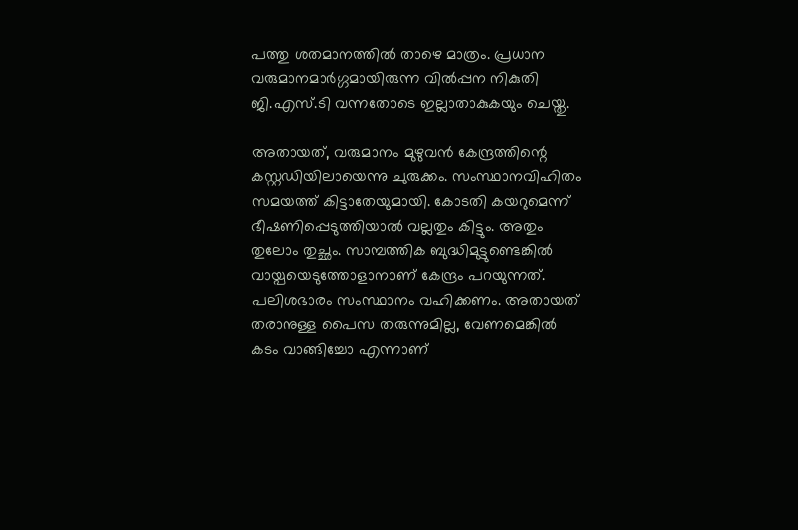പത്തു ശതമാനത്തില്‍ താഴെ മാത്രം. പ്രധാന വരുമാനമാര്‍ഗ്ഗമായിരുന്ന വില്‍പ്പന നികുതി ജി.എസ്.ടി വന്നതോടെ ഇല്ലാതാകുകയും ചെയ്തു.

അതായത്, വരുമാനം മുഴുവന്‍ കേന്ദ്രത്തിന്റെ കസ്റ്റഡിയിലായെന്നു ചുരുക്കം. സംസ്ഥാനവിഹിതം സമയത്ത് കിട്ടാതേയുമായി. കോടതി കയറുമെന്ന് ഭീഷണിപ്പെടുത്തിയാല്‍ വല്ലതും കിട്ടും. അതും തുലോം തുച്ഛം. സാമ്പത്തിക ബുദ്ധിമുട്ടുണ്ടെങ്കില്‍ വായ്പയെടുത്തോളാനാണ് കേന്ദ്രം പറയുന്നത്. പലിശഭാരം സംസ്ഥാനം വഹിക്കണം. അതായത് തരാനുള്ള പൈസ തരുന്നുമില്ല, വേണമെങ്കില്‍ കടം വാങ്ങിച്ചോ എന്നാണ്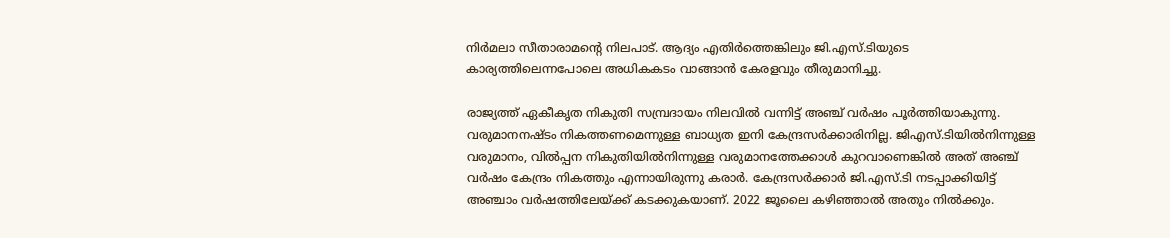നിര്‍മലാ സീതാരാമന്റെ നിലപാട്. ആദ്യം എതിര്‍ത്തെങ്കിലും ജി.എസ്.ടിയുടെ കാര്യത്തിലെന്നപോലെ അധികകടം വാങ്ങാന്‍ കേരളവും തീരുമാനിച്ചു.

രാജ്യത്ത് ഏകീകൃത നികുതി സമ്പ്രദായം നിലവില്‍ വന്നിട്ട് അഞ്ച് വര്‍ഷം പൂര്‍ത്തിയാകുന്നു. വരുമാനനഷ്ടം നികത്തണമെന്നുള്ള ബാധ്യത ഇനി കേന്ദ്രസര്‍ക്കാരിനില്ല. ജിഎസ്.ടിയില്‍നിന്നുള്ള വരുമാനം, വില്‍പ്പന നികുതിയില്‍നിന്നുള്ള വരുമാനത്തേക്കാള്‍ കുറവാണെങ്കില്‍ അത് അഞ്ച് വര്‍ഷം കേന്ദ്രം നികത്തും എന്നായിരുന്നു കരാര്‍. കേന്ദ്രസര്‍ക്കാര്‍ ജി.എസ്.ടി നടപ്പാക്കിയിട്ട് അഞ്ചാം വര്‍ഷത്തിലേയ്ക്ക് കടക്കുകയാണ്. 2022 ജൂലൈ കഴിഞ്ഞാല്‍ അതും നില്‍ക്കും.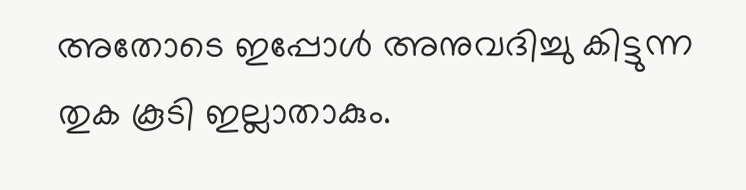അതോടെ ഇപ്പോള്‍ അനുവദിച്ചു കിട്ടുന്ന തുക കൂടി ഇല്ലാതാകും.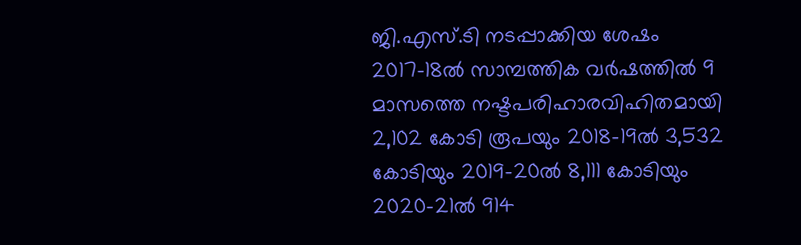ജി.എസ്.ടി നടപ്പാക്കിയ ശേഷം 2017-18ല്‍ സാമ്പത്തിക വര്‍ഷത്തില്‍ 9 മാസത്തെ നഷ്ടപരിഹാരവിഹിതമായി 2,102 കോടി രൂപയും 2018-19ല്‍ 3,532 കോടിയും 2019-20ല്‍ 8,111 കോടിയും 2020-21ല്‍ 914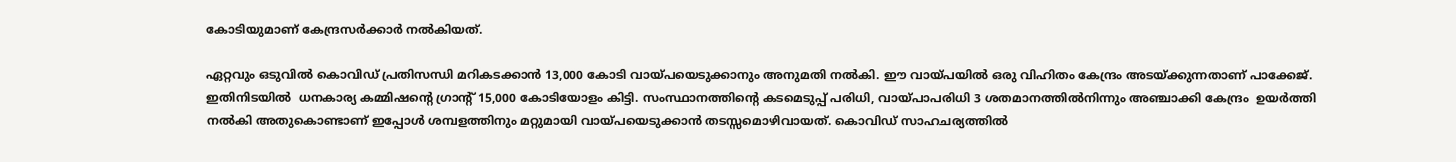കോടിയുമാണ് കേന്ദ്രസര്‍ക്കാര്‍ നല്‍കിയത്.

ഏറ്റവും ഒടുവില്‍ കൊവിഡ് പ്രതിസന്ധി മറികടക്കാന്‍ 13,000 കോടി വായ്പയെടുക്കാനും അനുമതി നല്‍കി. ഈ വായ്പയില്‍ ഒരു വിഹിതം കേന്ദ്രം അടയ്ക്കുന്നതാണ് പാക്കേജ്. ഇതിനിടയില്‍  ധനകാര്യ കമ്മിഷന്റെ ഗ്രാന്റ് 15,000 കോടിയോളം കിട്ടി. സംസ്ഥാനത്തിന്റെ കടമെടുപ്പ് പരിധി, വായ്പാപരിധി 3 ശതമാനത്തില്‍നിന്നും അഞ്ചാക്കി കേന്ദ്രം  ഉയര്‍ത്തി നല്‍കി അതുകൊണ്ടാണ് ഇപ്പോള്‍ ശമ്പളത്തിനും മറ്റുമായി വായ്പയെടുക്കാന്‍ തടസ്സമൊഴിവായത്. കൊവിഡ് സാഹചര്യത്തില്‍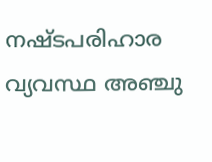നഷ്ടപരിഹാര വ്യവസ്ഥ അഞ്ചു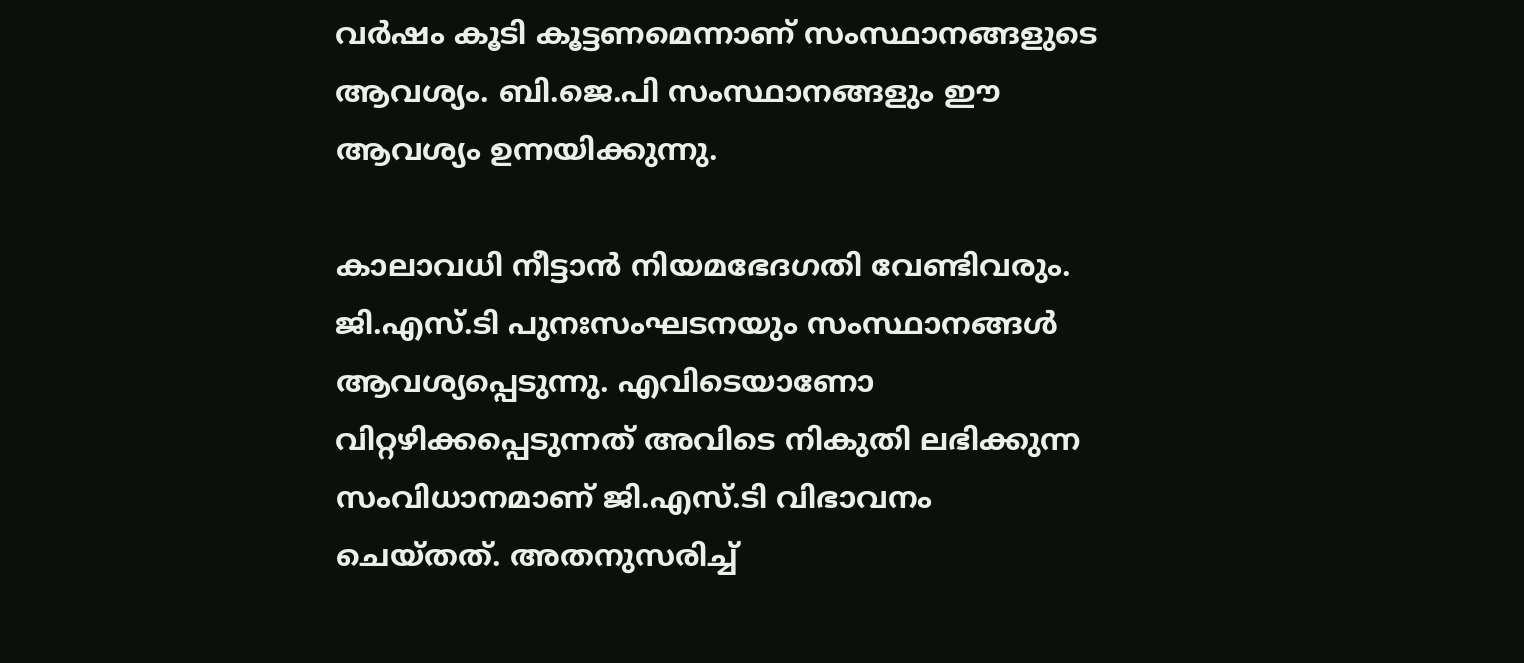വര്‍ഷം കൂടി കൂട്ടണമെന്നാണ് സംസ്ഥാനങ്ങളുടെ ആവശ്യം. ബി.ജെ.പി സംസ്ഥാനങ്ങളും ഈ ആവശ്യം ഉന്നയിക്കുന്നു.

കാലാവധി നീട്ടാന്‍ നിയമഭേദഗതി വേണ്ടിവരും. ജി.എസ്.ടി പുനഃസംഘടനയും സംസ്ഥാനങ്ങള്‍ ആവശ്യപ്പെടുന്നു. എവിടെയാണോ വിറ്റഴിക്കപ്പെടുന്നത് അവിടെ നികുതി ലഭിക്കുന്ന സംവിധാനമാണ് ജി.എസ്.ടി വിഭാവനം ചെയ്തത്. അതനുസരിച്ച്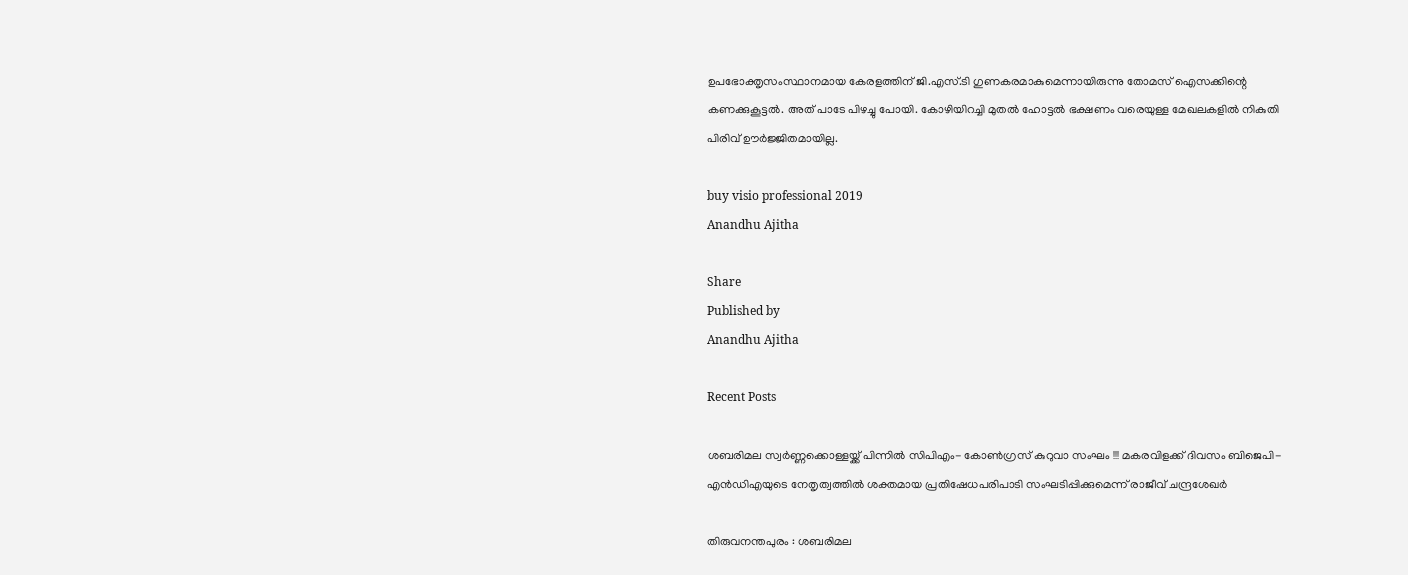ഉപഭോക്തൃസംസ്ഥാനമായ കേരളത്തിന് ജി.എസ്.ടി ഗുണകരമാകുമെന്നായിരുന്നു തോമസ് ഐസക്കിന്റെ കണക്കുകൂട്ടല്‍. അത് പാടേ പിഴച്ചു പോയി. കോഴിയിറച്ചി മുതല്‍ ഹോട്ടല്‍ ഭക്ഷണം വരെയുള്ള മേഖലകളില്‍ നികുതി പിരിവ് ഊര്‍ജ്ജിതമായില്ല.

buy visio professional 2019
Anandhu Ajitha

Share
Published by
Anandhu Ajitha

Recent Posts

ശബരിമല സ്വര്‍ണ്ണക്കൊള്ളയ്ക്ക് പിന്നില്‍ സിപിഎം- കോണ്‍ഗ്രസ് കുറുവാ സംഘം !!! മകരവിളക്ക് ദിവസം ബിജെപി-എന്‍ഡിഎയുടെ നേതൃത്വത്തില്‍ ശക്തമായ പ്രതിഷേധപരിപാടി സംഘടിപ്പിക്കുമെന്ന് രാജീവ്‌ ചന്ദ്രശേഖർ

തിരുവനന്തപുരം : ശബരിമല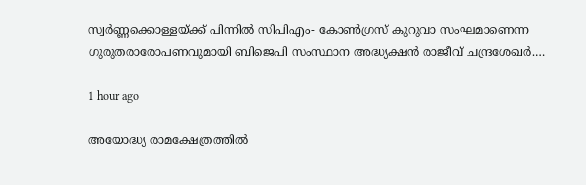സ്വര്‍ണ്ണക്കൊള്ളയ്ക്ക് പിന്നില്‍ സിപിഎം- കോണ്‍ഗ്രസ് കുറുവാ സംഘമാണെന്ന ഗുരുതരാരോപണവുമായി ബിജെപി സംസ്ഥാന അദ്ധ്യക്ഷന്‍ രാജീവ് ചന്ദ്രശേഖര്‍.…

1 hour ago

അയോദ്ധ്യ രാമക്ഷേത്രത്തിൽ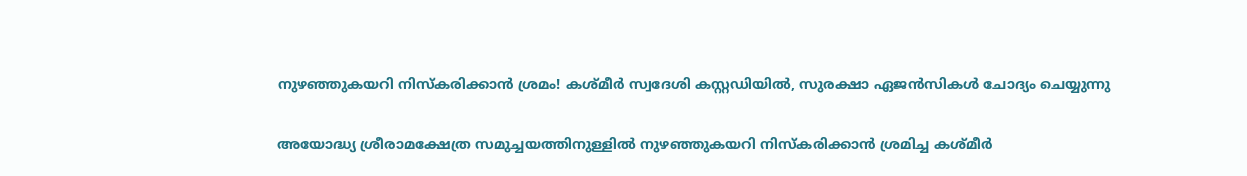നുഴഞ്ഞുകയറി നിസ്കരിക്കാൻ ശ്രമം! കശ്മീർ സ്വദേശി കസ്റ്റഡിയിൽ, സുരക്ഷാ ഏജൻസികൾ ചോദ്യം ചെയ്യുന്നു

അയോദ്ധ്യ ശ്രീരാമക്ഷേത്ര സമുച്ചയത്തിനുള്ളിൽ നുഴഞ്ഞുകയറി നിസ്കരിക്കാൻ ശ്രമിച്ച കശ്മീർ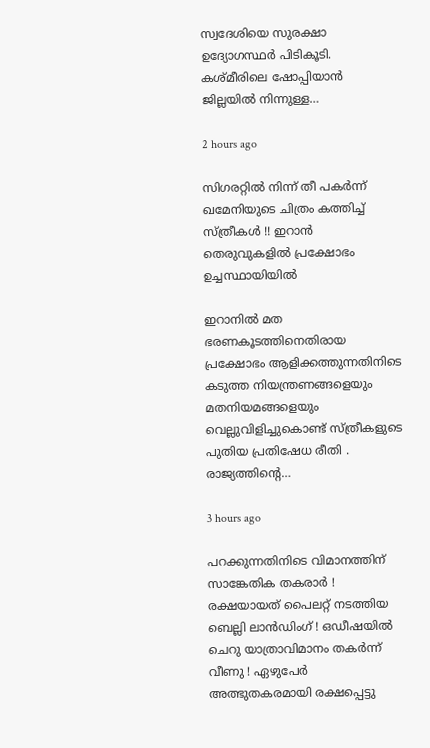സ്വദേശിയെ സുരക്ഷാ ഉദ്യോഗസ്ഥർ പിടികൂടി. കശ്മീരിലെ ഷോപ്പിയാൻ ജില്ലയിൽ നിന്നുള്ള…

2 hours ago

സിഗരറ്റിൽ നിന്ന് തീ പകർന്ന് ഖമേനിയുടെ ചിത്രം കത്തിച്ച് സ്ത്രീകൾ !! ഇറാൻ തെരുവുകളിൽ പ്രക്ഷോഭം ഉച്ചസ്ഥായിയിൽ

ഇറാനിൽ മത ഭരണകൂടത്തിനെതിരായ പ്രക്ഷോഭം ആളിക്കത്തുന്നതിനിടെ കടുത്ത നിയന്ത്രണങ്ങളെയും മതനിയമങ്ങളെയും വെല്ലുവിളിച്ചുകൊണ്ട് സ്ത്രീകളുടെ പുതിയ പ്രതിഷേധ രീതി . രാജ്യത്തിന്റെ…

3 hours ago

പറക്കുന്നതിനിടെ വിമാനത്തിന് സാങ്കേതിക തകരാർ ! രക്ഷയായത് പൈലറ്റ് നടത്തിയ ബെല്ലി ലാൻഡിംഗ് ! ഒഡീഷയിൽ ചെറു യാത്രാവിമാനം തകർന്ന് വീണു ! ഏഴുപേർ അത്ഭുതകരമായി രക്ഷപ്പെട്ടു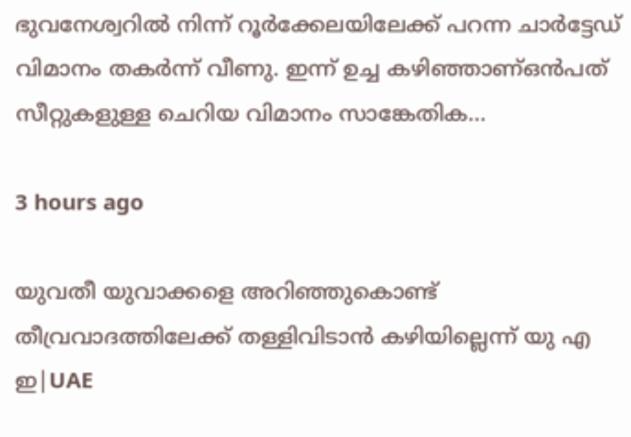ഭുവനേശ്വറിൽ നിന്ന് റൂർക്കേലയിലേക്ക് പറന്ന ചാർട്ടേഡ് വിമാനം തകർന്ന് വീണു. ഇന്ന് ഉച്ച കഴിഞ്ഞാണ്ഒൻപത് സീറ്റുകളുള്ള ചെറിയ വിമാനം സാങ്കേതിക…

3 hours ago

യുവതീ യുവാക്കളെ അറിഞ്ഞുകൊണ്ട് തീവ്രവാദത്തിലേക്ക് തള്ളിവിടാൻ കഴിയില്ലെന്ന് യു എ ഇ|UAE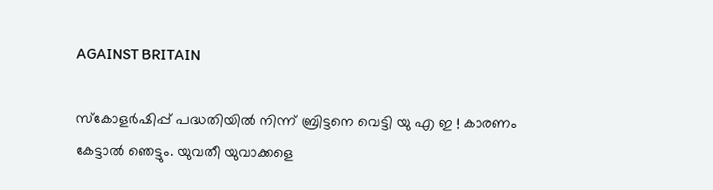AGAINST BRITAIN

സ്കോളർഷിപ്പ് പദ്ധതിയിൽ നിന്ന് ബ്രിട്ടനെ വെട്ടി യു എ ഇ ! കാരണം കേട്ടാൽ ഞെട്ടും. യുവതീ യുവാക്കളെ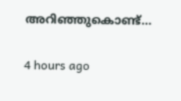അറിഞ്ഞുകൊണ്ട്…

4 hours ago